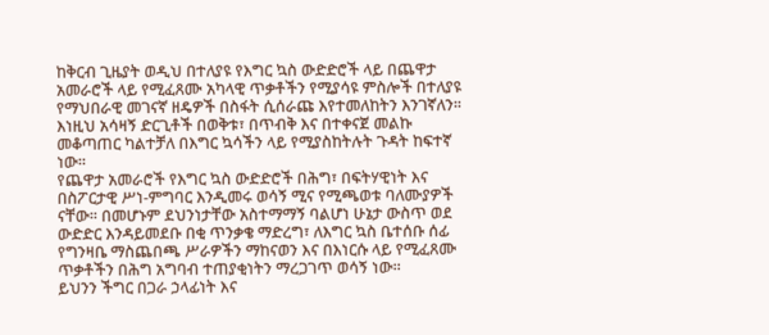ከቅርብ ጊዜያት ወዲህ በተለያዩ የእግር ኳስ ውድድሮች ላይ በጨዋታ አመራሮች ላይ የሚፈጸሙ አካላዊ ጥቃቶችን የሚያሳዩ ምስሎች በተለያዩ የማህበራዊ መገናኛ ዘዴዎች በስፋት ሲሰራጩ እየተመለከትን እንገኛለን። እነዚህ አሳዛኝ ድርጊቶች በወቅቱ፣ በጥብቅ እና በተቀናጀ መልኩ መቆጣጠር ካልተቻለ በእግር ኳሳችን ላይ የሚያስከትሉት ጉዳት ከፍተኛ ነው።
የጨዋታ አመራሮች የእግር ኳስ ውድድሮች በሕግ፣ በፍትሃዊነት እና በስፖርታዊ ሥነ-ምግባር እንዲመሩ ወሳኝ ሚና የሚጫወቱ ባለሙያዎች ናቸው። በመሆኑም ደህንነታቸው አስተማማኝ ባልሆነ ሁኔታ ውስጥ ወደ ውድድር እንዳይመደቡ በቂ ጥንቃቄ ማድረግ፣ ለእግር ኳስ ቤተሰቡ ሰፊ የግንዛቤ ማስጨበጫ ሥራዎችን ማከናወን እና በእነርሱ ላይ የሚፈጸሙ ጥቃቶችን በሕግ አግባብ ተጠያቂነትን ማረጋገጥ ወሳኝ ነው።
ይህንን ችግር በጋራ ኃላፊነት እና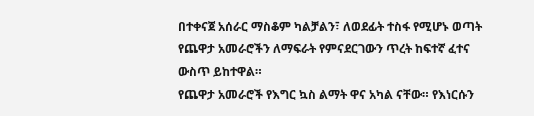በተቀናጀ አሰራር ማስቆም ካልቻልን፣ ለወደፊት ተስፋ የሚሆኑ ወጣት የጨዋታ አመራሮችን ለማፍራት የምናደርገውን ጥረት ከፍተኛ ፈተና ውስጥ ይከተዋል።
የጨዋታ አመራሮች የእግር ኳስ ልማት ዋና አካል ናቸው። የእነርሱን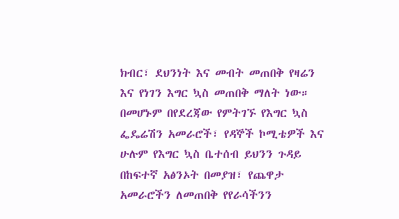ክብር፣ ደህንነት እና መብት መጠበቅ የዛሬን እና የነገን እግር ኳስ መጠበቅ ማለት ነው።
በመሆኑም በየደረጃው የምትገኙ የእግር ኳስ ፌዴሬሽን አመራሮች፣ የዳኞች ኮሚቴዎች እና ሁሉም የእግር ኳስ ቤተሰብ ይህንን ጉዳይ በከፍተኛ አፅንኦት በመያዝ፣ የጨዋታ አመራሮችን ለመጠበቅ የየራሳችንን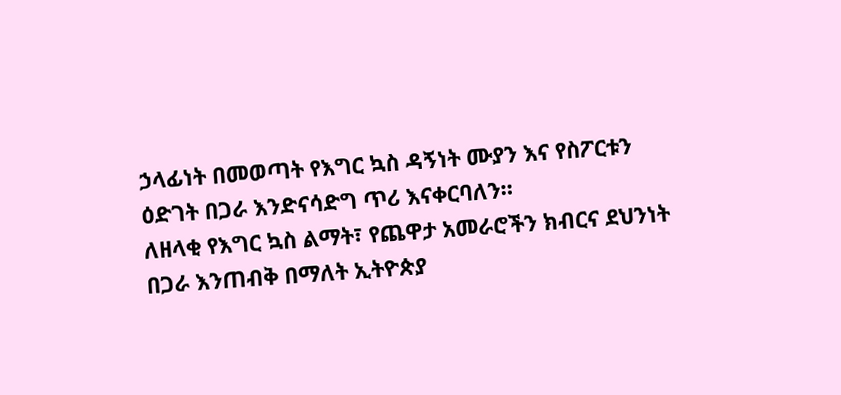ኃላፊነት በመወጣት የእግር ኳስ ዳኝነት ሙያን እና የስፖርቱን ዕድገት በጋራ እንድናሳድግ ጥሪ እናቀርባለን።
ለዘላቂ የእግር ኳስ ልማት፣ የጨዋታ አመራሮችን ክብርና ደህንነት በጋራ እንጠብቅ በማለት ኢትዮጵያ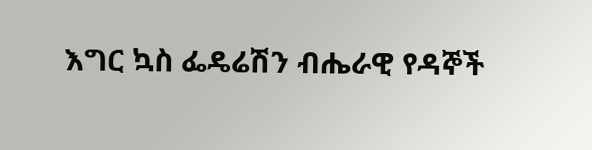እግር ኳስ ፌዴሬሽን ብሔራዊ የዳኞች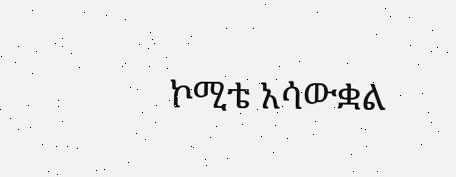ኮሚቴ አሳውቋል